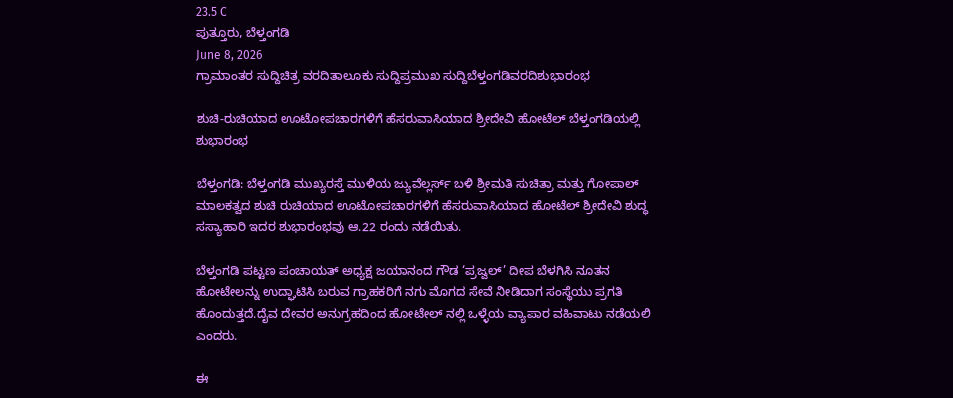23.5 C
ಪುತ್ತೂರು, ಬೆಳ್ತಂಗಡಿ
June 8, 2026
ಗ್ರಾಮಾಂತರ ಸುದ್ದಿಚಿತ್ರ ವರದಿತಾಲೂಕು ಸುದ್ದಿಪ್ರಮುಖ ಸುದ್ದಿಬೆಳ್ತಂಗಡಿವರದಿಶುಭಾರಂಭ

ಶುಚಿ-ರುಚಿಯಾದ ಊಟೋಪಚಾರಗಳಿಗೆ ಹೆಸರುವಾಸಿಯಾದ ಶ್ರೀದೇವಿ ಹೋಟೆಲ್ ಬೆಳ್ತಂಗಡಿಯಲ್ಲಿ ಶುಭಾರಂಭ

ಬೆಳ್ತಂಗಡಿ: ಬೆಳ್ತಂಗಡಿ ಮುಖ್ಯರಸ್ತೆ ಮುಳಿಯ ಜ್ಯುವೆಲ್ಲರ್ಸ್ ಬಳಿ ಶ್ರೀಮತಿ ಸುಚಿತ್ರಾ ಮತ್ತು ಗೋಪಾಲ್ ಮಾಲಕತ್ವದ ಶುಚಿ ರುಚಿಯಾದ ಊಟೋಪಚಾರಗಳಿಗೆ ಹೆಸರುವಾಸಿಯಾದ ಹೋಟೆಲ್ ಶ್ರೀದೇವಿ ಶುದ್ಧ ಸಸ್ಯಾಹಾರಿ ಇದರ ಶುಭಾರಂಭವು ಆ.22 ರಂದು ನಡೆಯಿತು.

ಬೆಳ್ತಂಗಡಿ ಪಟ್ಟಣ ಪಂಚಾಯತ್ ಅಧ್ಯಕ್ಷ ಜಯಾನಂದ ಗೌಡ ‘ಪ್ರಜ್ವಲ್’ ದೀಪ ಬೆಳಗಿಸಿ ನೂತನ ಹೋಟೇಲನ್ನು ಉದ್ಘಾಟಿಸಿ ಬರುವ ಗ್ರಾಹಕರಿಗೆ ನಗು ಮೊಗದ ಸೇವೆ ನೀಡಿದಾಗ ಸಂಸ್ಥೆಯು ಪ್ರಗತಿ ಹೊಂದುತ್ತದೆ.ದೈವ ದೇವರ ಅನುಗ್ರಹದಿಂದ ಹೋಟೇಲ್ ನಲ್ಲಿ ಒಳ್ಳೆಯ ವ್ಯಾಪಾರ ವಹಿವಾಟು ನಡೆಯಲಿ ಎಂದರು.

ಈ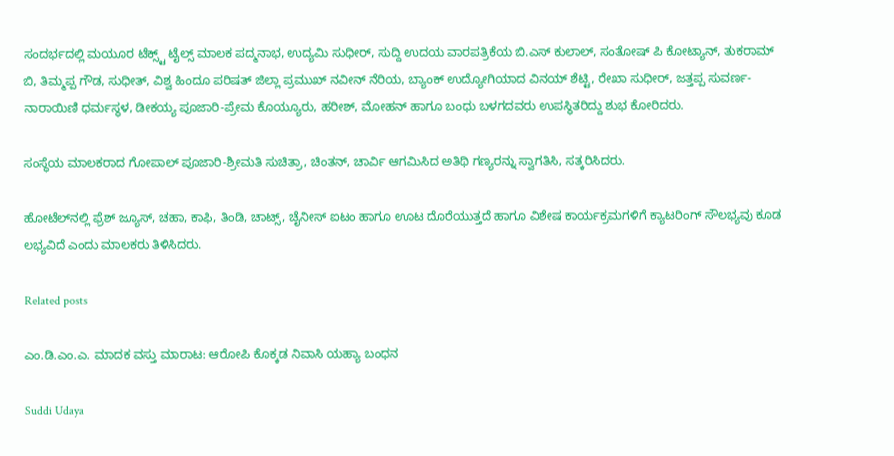ಸಂದರ್ಭದಲ್ಲಿ ಮಯೂರ ಟೆಕ್ಸ್ಟ್ ಟೈಲ್ಸ್ ಮಾಲಕ ಪದ್ಮನಾಭ, ಉದ್ಯಮಿ ಸುಧೀರ್, ಸುದ್ದಿ ಉದಯ ವಾರಪತ್ರಿಕೆಯ ಬಿ.ಎಸ್ ಕುಲಾಲ್, ಸಂತೋಷ್ ಪಿ ಕೋಟ್ಯಾನ್, ತುಕರಾಮ್ ಬಿ, ತಿಮ್ಮಪ್ಪ ಗೌಡ, ಸುಧೀತ್, ವಿಶ್ವ ಹಿಂದೂ ಪರಿಷತ್ ಜಿಲ್ಲಾ ಪ್ರಮುಖ್ ನವೀನ್ ನೆರಿಯ, ಬ್ಯಾಂಕ್ ಉದ್ಯೋಗಿಯಾದ ವಿನಯ್ ಶೆಟ್ಟಿ, ರೇಖಾ ಸುಧೀರ್, ಜತ್ತಪ್ಪ ಸುವರ್ಣ-ನಾರಾಯಿಣಿ ಧರ್ಮಸ್ಥಳ, ಡೀಕಯ್ಯ ಪೂಜಾರಿ-ಪ್ರೇಮ ಕೊಯ್ಯೂರು, ಹರೀಶ್, ಮೋಹನ್ ಹಾಗೂ ಬಂಧು ಬಳಗದವರು ಉಪಸ್ಥಿತರಿದ್ದು ಶುಭ ಕೋರಿದರು.

ಸಂಸ್ಥೆಯ ಮಾಲಕರಾದ ಗೋಪಾಲ್ ಪೂಜಾರಿ-ಶ್ರೀಮತಿ ಸುಚಿತ್ರಾ, ಚಿಂತನ್, ಚಾರ್ವಿ ಆಗಮಿಸಿದ ಅತಿಥಿ ಗಣ್ಯರನ್ನು ಸ್ವಾಗತಿಸಿ, ಸತ್ಕರಿಸಿದರು.

ಹೋಟೆಲ್‌ನಲ್ಲಿ ಫ್ರೆಶ್ ಜ್ಯೂಸ್, ಚಹಾ, ಕಾಫಿ, ತಿಂಡಿ, ಚಾಟ್ಸ್, ಚೈನೀಸ್ ಐಟಂ ಹಾಗೂ ಊಟ ದೊರೆಯುತ್ತದೆ ಹಾಗೂ ವಿಶೇಷ ಕಾರ್ಯಕ್ರಮಗಳಿಗೆ ಕ್ಯಾಟರಿಂಗ್ ಸೌಲಭ್ಯವು ಕೂಡ ಲಭ್ಯವಿದೆ ಎಂದು ಮಾಲಕರು ತಿಳಿಸಿದರು.

Related posts

ಎಂ.ಡಿ.ಎಂ.ಎ. ಮಾದಕ ವಸ್ತು ಮಾರಾಟ: ಆರೋಪಿ ಕೊಕ್ಕಡ ನಿವಾಸಿ ಯಹ್ಯಾ ಬಂಧನ

Suddi Udaya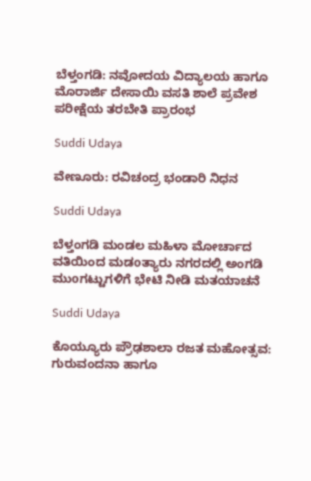ಬೆಳ್ತಂಗಡಿ: ನವೋದಯ ವಿದ್ಯಾಲಯ ಹಾಗೂ ಮೊರಾರ್ಜಿ ದೇಸಾಯಿ ವಸತಿ ಶಾಲೆ ಪ್ರವೇಶ ಪರೀಕ್ಷೆಯ ತರಬೇತಿ ಪ್ರಾರಂಭ

Suddi Udaya

ವೇಣೂರು: ರವಿಚಂದ್ರ ಭಂಡಾರಿ ನಿಧನ

Suddi Udaya

ಬೆಳ್ತಂಗಡಿ ಮಂಡಲ ಮಹಿಳಾ ಮೋರ್ಚಾದ ವತಿಯಿಂದ ಮಡoತ್ಯಾರು ನಗರದಲ್ಲಿ ಅಂಗಡಿ ಮುoಗಟ್ಟುಗಳಿಗೆ ಭೇಟಿ ನೀಡಿ ಮತಯಾಚನೆ

Suddi Udaya

ಕೊಯ್ಯೂರು ಪ್ರೌಢಶಾಲಾ ರಜತ ಮಹೋತ್ಸವ: ಗುರುವಂದನಾ ಹಾಗೂ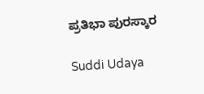ಪ್ರತಿಭಾ ಪುರಸ್ಕಾರ

Suddi Udaya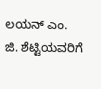ಲಯನ್ ಎಂ. ಜಿ. ಶೆಟ್ಟಿಯವರಿಗೆ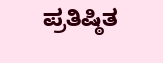ಪ್ರತಿಷ್ಠಿತ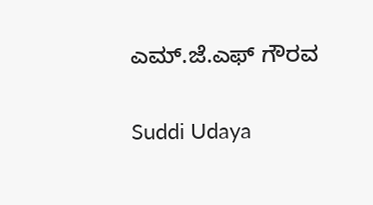ಎಮ್.ಜೆ.ಎಫ್ ಗೌರವ

Suddi Udaya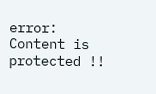error: Content is protected !!